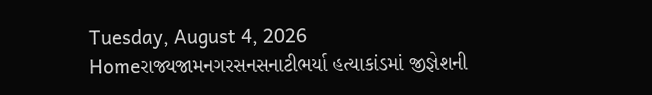Tuesday, August 4, 2026
Homeરાજ્યજામનગરસનસનાટીભર્યા હત્યાકાંડમાં જીજ્ઞેશની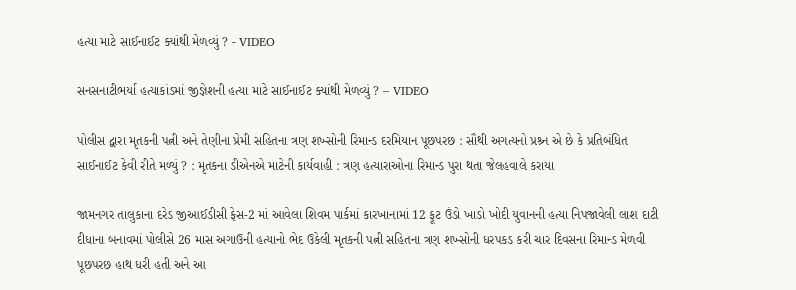હત્યા માટે સાઈનાઈટ ક્યાંથી મેળવ્યું ? - VIDEO

સનસનાટીભર્યા હત્યાકાંડમાં જીજ્ઞેશની હત્યા માટે સાઈનાઈટ ક્યાંથી મેળવ્યું ? – VIDEO

પોલીસ દ્વારા મૃતકની પત્ની અને તેણીના પ્રેમી સહિતના ત્રણ શખ્સોની રિમાન્ડ દરમિયાન પૂછપરછ : સૌથી અગત્યનો પ્રશ્ર્ન એ છે કે પ્રતિબંધિત સાઈનાઈટ કેવી રીતે મળ્યું ? : મૃતકના ડીએનએ માટેની કાર્યવાહી : ત્રણ હત્યારાઓના રિમાન્ડ પુરા થતા જેલહવાલે કરાયા

જામનગર તાલુકાના દરેડ જીઆઈડીસી ફેસ-2 માં આવેલા શિવમ પાર્કમાં કારખાનામાં 12 ફૂટ ઉંડો ખાડો ખોદી યુવાનની હત્યા નિપજાવેલી લાશ દાટી દીધાના બનાવમાં પોલીસે 26 માસ અગાઉની હત્યાનો ભેદ ઉકેલી મૃતકની પત્ની સહિતના ત્રણ શખ્સોની ધરપકડ કરી ચાર દિવસના રિમાન્ડ મેળવી પૂછપરછ હાથ ધરી હતી અને આ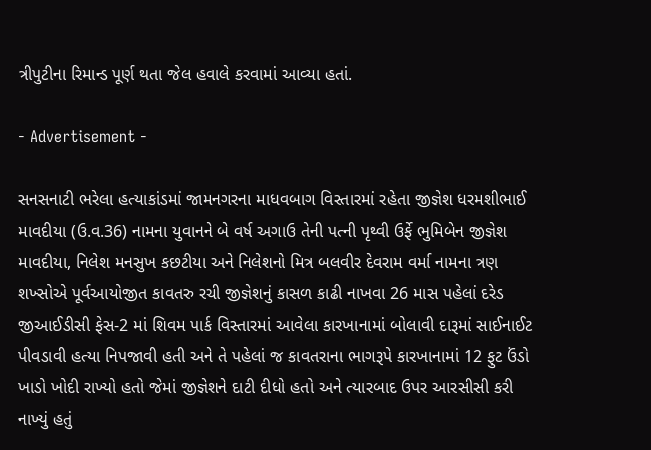ત્રીપુટીના રિમાન્ડ પૂર્ણ થતા જેલ હવાલે કરવામાં આવ્યા હતાં.

- Advertisement -

સનસનાટી ભરેલા હત્યાકાંડમાં જામનગરના માધવબાગ વિસ્તારમાં રહેતા જીજ્ઞેશ ધરમશીભાઈ માવદીયા (ઉ.વ.36) નામના યુવાનને બે વર્ષ અગાઉ તેની પત્ની પૃથ્વી ઉર્ફે ભુમિબેન જીજ્ઞેશ માવદીયા, નિલેશ મનસુખ કછટીયા અને નિલેશનો મિત્ર બલવીર દેવરામ વર્મા નામના ત્રણ શખ્સોએ પૂર્વઆયોજીત કાવતરુ રચી જીજ્ઞેશનું કાસળ કાઢી નાખવા 26 માસ પહેલાં દરેડ જીઆઈડીસી ફેસ-2 માં શિવમ પાર્ક વિસ્તારમાં આવેલા કારખાનામાં બોલાવી દારૂમાં સાઈનાઈટ પીવડાવી હત્યા નિપજાવી હતી અને તે પહેલાં જ કાવતરાના ભાગરૂપે કારખાનામાં 12 ફુટ ઉંડો ખાડો ખોદી રાખ્યો હતો જેમાં જીજ્ઞેશને દાટી દીધો હતો અને ત્યારબાદ ઉપર આરસીસી કરી નાખ્યું હતું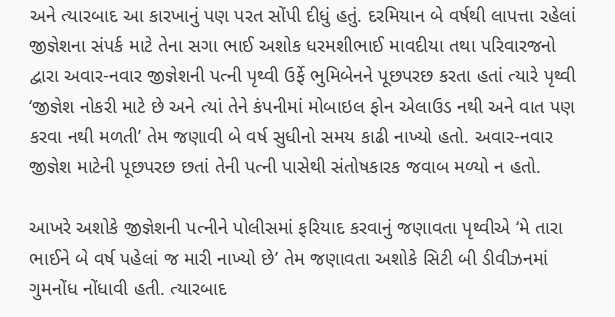અને ત્યારબાદ આ કારખાનું પણ પરત સોંપી દીધું હતું. દરમિયાન બે વર્ષથી લાપત્તા રહેલાં જીજ્ઞેશના સંપર્ક માટે તેના સગા ભાઈ અશોક ધરમશીભાઈ માવદીયા તથા પરિવારજનો દ્વારા અવાર-નવાર જીજ્ઞેશની પત્ની પૃથ્વી ઉર્ફે ભુમિબેનને પૂછપરછ કરતા હતાં ત્યારે પૃથ્વી ‘જીજ્ઞેશ નોકરી માટે છે અને ત્યાં તેને કંપનીમાં મોબાઇલ ફોન એલાઉડ નથી અને વાત પણ કરવા નથી મળતી’ તેમ જણાવી બે વર્ષ સુધીનો સમય કાઢી નાખ્યો હતો. અવાર-નવાર જીજ્ઞેશ માટેની પૂછપરછ છતાં તેની પત્ની પાસેથી સંતોષકારક જવાબ મળ્યો ન હતો.

આખરે અશોકે જીજ્ઞેશની પત્નીને પોલીસમાં ફરિયાદ કરવાનું જણાવતા પૃથ્વીએ ‘મે તારા ભાઈને બે વર્ષ પહેલાં જ મારી નાખ્યો છે’ તેમ જણાવતા અશોકે સિટી બી ડીવીઝનમાં ગુમનોંધ નોંધાવી હતી. ત્યારબાદ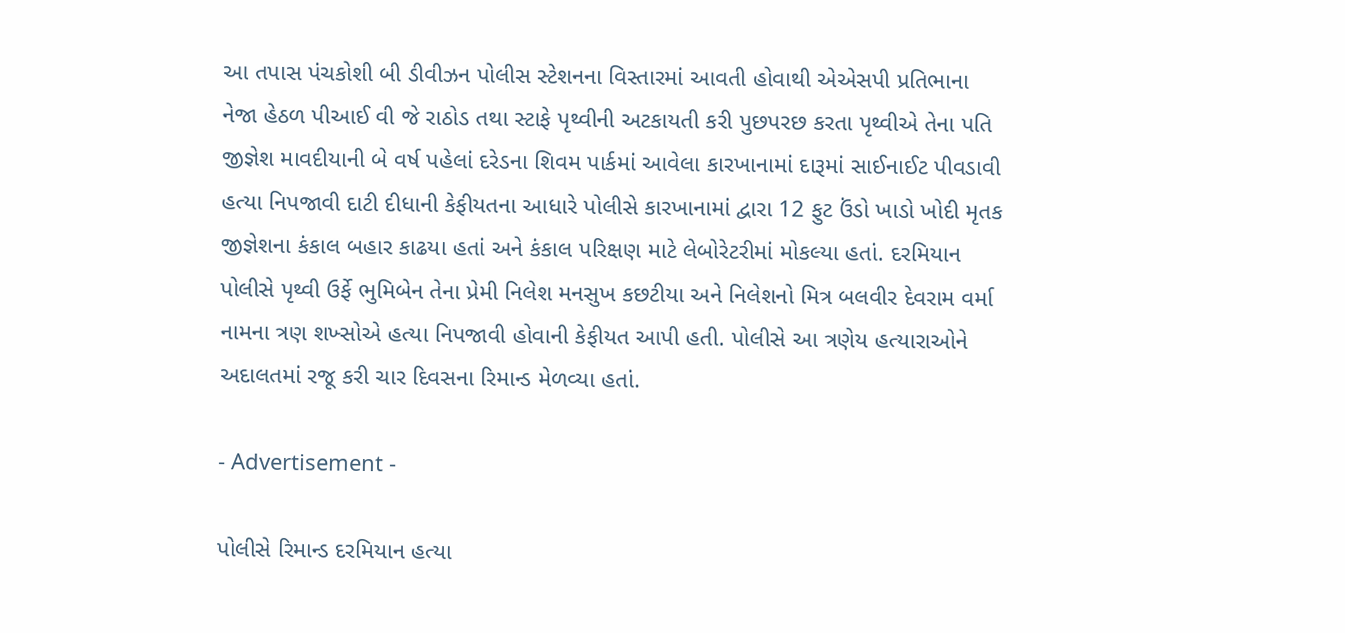આ તપાસ પંચકોશી બી ડીવીઝન પોલીસ સ્ટેશનના વિસ્તારમાં આવતી હોવાથી એએસપી પ્રતિભાના નેજા હેઠળ પીઆઈ વી જે રાઠોડ તથા સ્ટાફે પૃથ્વીની અટકાયતી કરી પુછપરછ કરતા પૃથ્વીએ તેના પતિ જીજ્ઞેશ માવદીયાની બે વર્ષ પહેલાં દરેડના શિવમ પાર્કમાં આવેલા કારખાનામાં દારૂમાં સાઈનાઈટ પીવડાવી હત્યા નિપજાવી દાટી દીધાની કેફીયતના આધારે પોલીસે કારખાનામાં દ્વારા 12 ફુટ ઉંડો ખાડો ખોદી મૃતક જીજ્ઞેશના કંકાલ બહાર કાઢયા હતાં અને કંકાલ પરિક્ષણ માટે લેબોરેટરીમાં મોકલ્યા હતાં. દરમિયાન પોલીસે પૃથ્વી ઉર્ફે ભુમિબેન તેના પ્રેમી નિલેશ મનસુખ કછટીયા અને નિલેશનો મિત્ર બલવીર દેવરામ વર્મા નામના ત્રણ શખ્સોએ હત્યા નિપજાવી હોવાની કેફીયત આપી હતી. પોલીસે આ ત્રણેય હત્યારાઓને અદાલતમાં રજૂ કરી ચાર દિવસના રિમાન્ડ મેળવ્યા હતાં.

- Advertisement -

પોલીસે રિમાન્ડ દરમિયાન હત્યા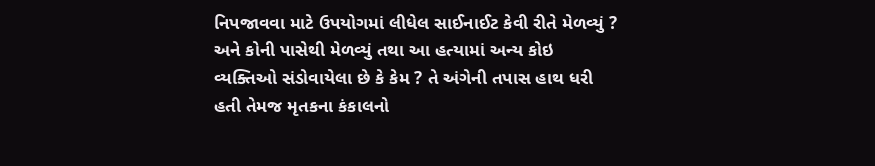નિપજાવવા માટે ઉપયોગમાં લીધેલ સાઈનાઈટ કેવી રીતે મેળવ્યું ? અને કોની પાસેથી મેળવ્યું તથા આ હત્યામાં અન્ય કોઇ વ્યક્તિઓ સંડોવાયેલા છે કે કેમ ? તે અંગેની તપાસ હાથ ધરી હતી તેમજ મૃતકના કંકાલનો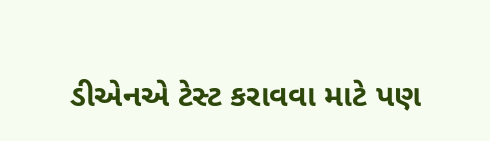ડીએનએ ટેસ્ટ કરાવવા માટે પણ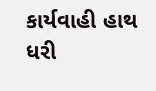કાર્યવાહી હાથ ધરી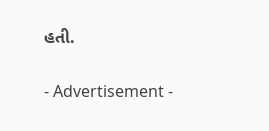હતી.

- Advertisement -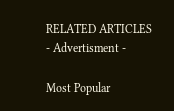RELATED ARTICLES
- Advertisment -

Most Popular